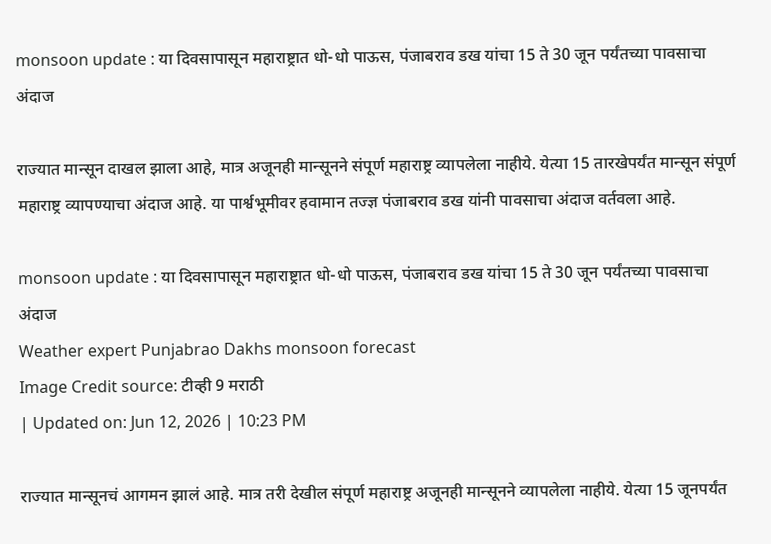monsoon update : या दिवसापासून महाराष्ट्रात धो-धो पाऊस, पंजाबराव डख यांचा 15 ते 30 जून पर्यंतच्या पावसाचा अंदाज

राज्यात मान्सून दाखल झाला आहे, मात्र अजूनही मान्सूनने संपूर्ण महाराष्ट्र व्यापलेला नाहीये. येत्या 15 तारखेपर्यंत मान्सून संपूर्ण महाराष्ट्र व्यापण्याचा अंदाज आहे. या पार्श्वभूमीवर हवामान तज्ज्ञ पंजाबराव डख यांनी पावसाचा अंदाज वर्तवला आहे.

monsoon update : या दिवसापासून महाराष्ट्रात धो-धो पाऊस, पंजाबराव डख यांचा 15 ते 30 जून पर्यंतच्या पावसाचा अंदाज
Weather expert Punjabrao Dakhs monsoon forecast
Image Credit source: टीव्ही 9 मराठी
| Updated on: Jun 12, 2026 | 10:23 PM

राज्यात मान्सूनचं आगमन झालं आहे. मात्र तरी देखील संपूर्ण महाराष्ट्र अजूनही मान्सूनने व्यापलेला नाहीये. येत्या 15 जूनपर्यंत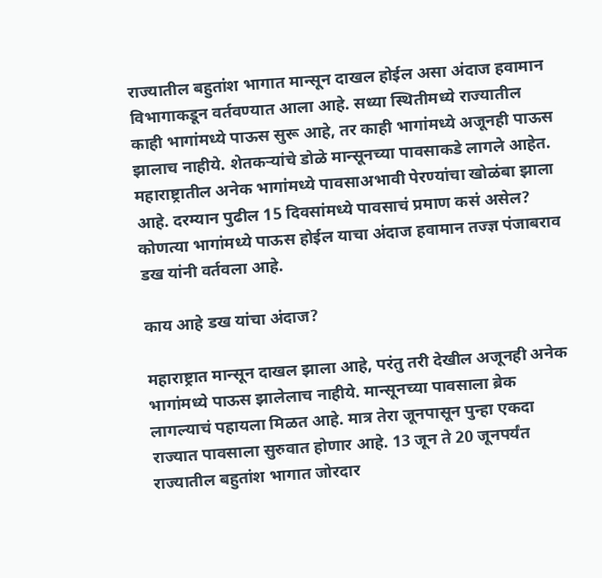राज्यातील बहुतांश भागात मान्सून दाखल होईल असा अंदाज हवामान विभागाकडून वर्तवण्यात आला आहे. सध्या स्थितीमध्ये राज्यातील काही भागांमध्ये पाऊस सुरू आहे, तर काही भागांमध्ये अजूनही पाऊस झालाच नाहीये. शेतकऱ्यांचे डोळे मान्सूनच्या पावसाकडे लागले आहेत. महाराष्ट्रातील अनेक भागांमध्ये पावसाअभावी पेरण्यांचा खोळंबा झाला आहे. दरम्यान पुढील 15 दिवसांमध्ये पावसाचं प्रमाण कसं असेल? कोणत्या भागांमध्ये पाऊस होईल याचा अंदाज हवामान तज्ज्ञ पंजाबराव डख यांनी वर्तवला आहे.

काय आहे डख यांचा अंदाज?

महाराष्ट्रात मान्सून दाखल झाला आहे, परंतु तरी देखील अजूनही अनेक भागांमध्ये पाऊस झालेलाच नाहीये. मान्सूनच्या पावसाला ब्रेक लागल्याचं पहायला मिळत आहे. मात्र तेरा जूनपासून पुन्हा एकदा राज्यात पावसाला सुरुवात होणार आहे. 13 जून ते 20 जूनपर्यंत राज्यातील बहुतांश भागात जोरदार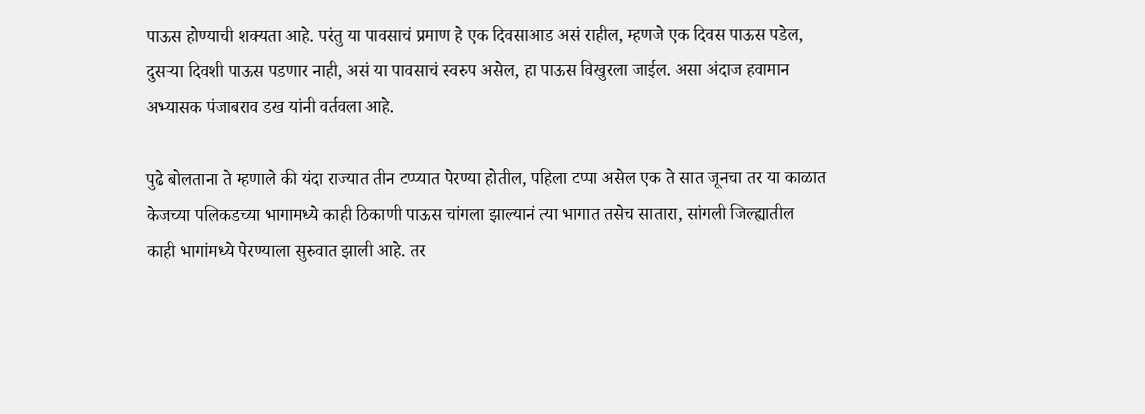पाऊस होण्याची शक्यता आहे. परंतु या पावसाचं प्रमाण हे एक दिवसाआड असं राहील, म्हणजे एक दिवस पाऊस पडेल, दुसऱ्या दिवशी पाऊस पडणार नाही, असं या पावसाचं स्वरुप असेल, हा पाऊस विखुरला जाईल. असा अंदाज हवामान अभ्यासक पंजाबराव डख यांनी वर्तवला आहे.

पुढे बोलताना ते म्हणाले की यंदा राज्यात तीन टप्प्यात पेरण्या होतील, पहिला टप्पा असेल एक ते सात जूनचा तर या काळात केजच्या पलिकडच्या भागामध्ये काही ठिकाणी पाऊस चांगला झाल्यानं त्या भागात तसेच सातारा, सांगली जिल्ह्यातील काही भागांमध्ये पेरण्याला सुरुवात झाली आहे. तर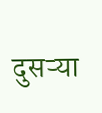दुसऱ्या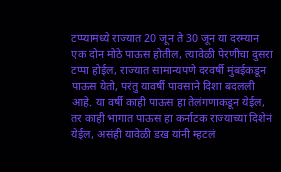टप्प्यामध्ये राज्यात 20 जून ते 30 जून या दरम्यान एक दोन मोठे पाऊस होतील, त्यावेळी पेरणीचा दुसरा टप्पा होईल, राज्यात सामान्यपणे दरवर्षी मुंबईकडून पाऊस येतो, परंतु यावर्षी पावसाने दिशा बदलली आहे. या वर्षी काही पाऊस हा तेलंगणाकडून येईल, तर काही भागात पाऊस हा कर्नाटक राज्याच्या दिशेनं येईल, असंही यावेळी डख यांनी म्हटलं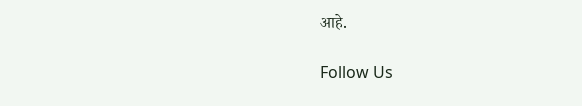आहे.

Follow Us